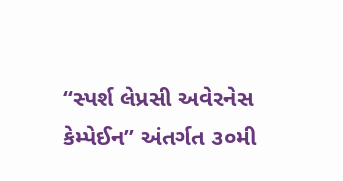“સ્પર્શ લેપ્રસી અવેરનેસ કેમ્પેઈન” અંતર્ગત ૩૦મી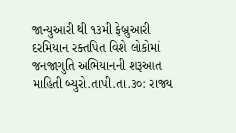જાન્યુઆરી થી ૧૩મી ફેબ્રુઆરી દરમિયાન રક્તપિત વિશે લોકોમાં જનજાગુતિ અભિયાનની શરૂઆત
માહિતી બ્યુરો.તાપી.તા.૩૦: રાજ્ય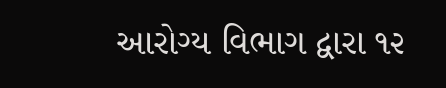આરોગ્ય વિભાગ દ્વારા ૧૨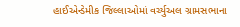હાઈએન્ડેમીક જિલ્લાઓમાં વર્ચ્યુઅલ ગ્રામસભાના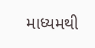માધ્યમથી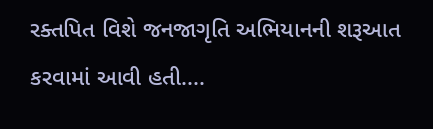રક્તપિત વિશે જનજાગૃતિ અભિયાનની શરૂઆત કરવામાં આવી હતી....